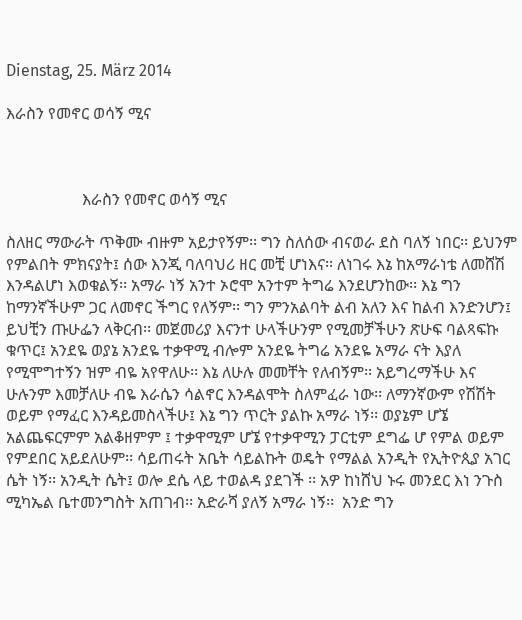Dienstag, 25. März 2014

እራስን የመኖር ወሳኝ ሚና



                   እራስን የመኖር ወሳኝ ሚና

ስለዘር ማውራት ጥቅሙ ብዙም አይታየኝም፡፡ ግን ስለሰው ብናወራ ደስ ባለኝ ነበር፡፡ ይህንም የምልበት ምክናያት፤ ሰው እንጂ ባለባህሪ ዘር መቺ ሆነእና፡፡ ለነገሩ እኔ ከአማራነቴ ለመሸሽ እንዳልሆነ እወቁልኝ፡፡ አማራ ነኝ አንተ ኦሮሞ አንተም ትግሬ እንደሆንከው፡፡ እኔ ግን ከማንኛችሁም ጋር ለመኖር ችግር የለኝም፡፡ ግን ምንአልባት ልብ አለን እና ከልብ እንድንሆን፤ ይህቺን ጡሁፌን ላቅርብ፡፡ መጀመሪያ እናንተ ሁላችሁንም የሚመቻችሁን ጽሁፍ ባልጻፍኩ ቁጥር፤ አንደዬ ወያኔ አንደዬ ተቃዋሚ ብሎም አንደዬ ትግሬ አንደዬ አማራ ናት እያለ የሚሞግተኝን ዝም ብዬ አየዋለሁ፡፡ እኔ ለሁሉ መመቸት የለብኝም፡፡ አይግረማችሁ እና ሁሉንም እመቻለሁ ብዬ እራሴን ሳልኖር እንዳልሞት ስለምፈራ ነው፡፡ ለማንኛውም የሽሽት ወይም የማፈር እንዳይመስላችሁ፤ እኔ ግን ጥርት ያልኩ አማራ ነኝ፡፡ ወያኔም ሆኜ አልጨፍርምም አልቆዘምም ፤ ተቃዋሚም ሆኜ የተቃዋሚን ፓርቲም ደግፌ ሆ የምል ወይም የምደበር አይደለሁም፡፡ ሳይጠሩት አቤት ሳይልኩት ወዴት የማልል አንዲት የኢትዮጲያ አገር ሴት ነኝ፡፡ አንዲት ሴት፤ ወሎ ደሴ ላይ ተወልዳ ያደገች ፡፡ አዎ ከነሸህ ኑሩ መንደር እነ ንጉስ ሚካኤል ቤተመንግስት አጠገብ፡፡ አድራሻ ያለኝ አማራ ነኝ፡፡  አንድ ግን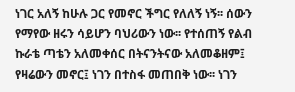ነገር አለኝ ከሁሉ ጋር የመኖር ችግር የለለኝ ነኝ፡፡ ሰውን የማየው ዘሩን ሳይሆን ባህሪውን ነው፡፡ የተሰጠኝ የልብ ኩራቴ ጣቴን አለመቀሰር በትናንትናው አለመቆዘም፤ የዛሬውን መኖር፤ ነገን በተስፋ መጠበቅ ነው፡፡ ነገን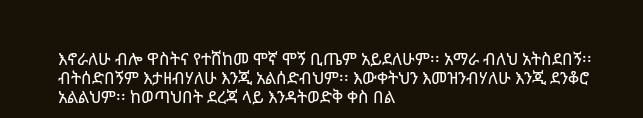እኖራለሁ ብሎ ዋስትና የተሸከመ ሞኛ ሞኝ ቢጤም አይደለሁም፡፡ አማራ ብለህ አትስደበኝ፡፡ ብትሰድበኝም እታዘብሃለሁ እንጂ አልሰድብህም፡፡ እውቀትህን እመዝንብሃለሁ እንጂ ደንቆሮ አልልህም፡፡ ከወጣህበት ደረጃ ላይ እንዳትወድቅ ቀስ በል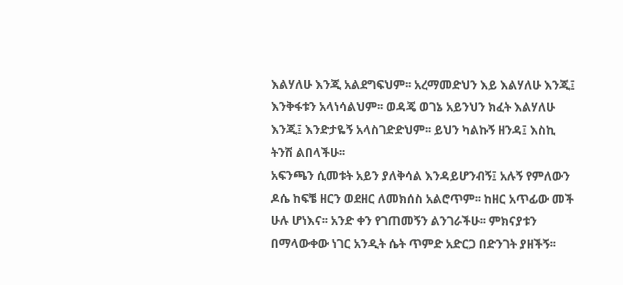እልሃለሁ እንጂ አልደግፍህም፡፡ አረማመድህን እይ እልሃለሁ እንጂ፤ እንቅፋቱን አላነሳልህም፡፡ ወዳጄ ወገኔ አይንህን ክፈት እልሃለሁ እንጂ፤ እንድታዬኝ አላስገድድህም፡፡ ይህን ካልኩኝ ዘንዳ፤ እስኪ ትንሽ ልበላችሁ፡፡
አፍንጫን ሲመቱት አይን ያለቅሳል እንዳይሆንብኝ፤ አሉኝ የምለውን ዶሴ ከፍቼ ዘርን ወደዘር ለመክሰስ አልሮጥም፡፡ ከዘር አጥፊው መች ሁሉ ሆነእና፡፡ አንድ ቀን የገጠመኝን ልንገራችሁ፡፡ ምክናያቱን በማላውቀው ነገር አንዲት ሴት ጥምድ አድርጋ በድንገት ያዘችኝ፡፡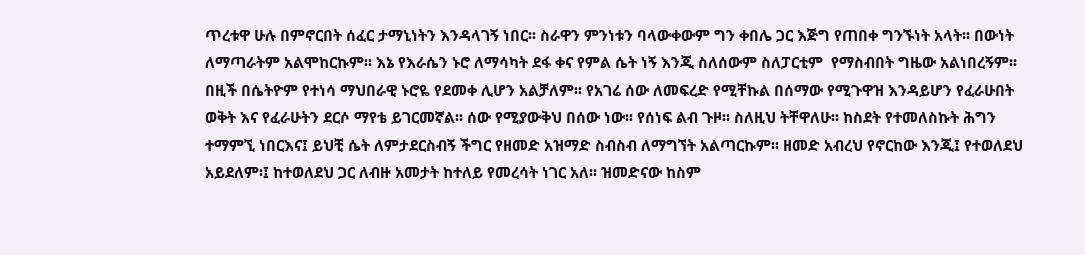ጥረቱዋ ሁሉ በምኖርበት ሰፈር ታማኒነትን እንዳላገኝ ነበር፡፡ ስራዋን ምንነቱን ባላውቀውም ግን ቀበሌ ጋር እጅግ የጠበቀ ግንኙነት አላት፡፡ በውነት ለማጣራትም አልሞከርኩም፡፡ እኔ የእራሴን ኑሮ ለማሳካት ደፋ ቀና የምል ሴት ነኝ እንጂ ስለሰውም ስለፓርቲም  የማስብበት ግዜው አልነበረኝም፡፡ በዚች በሴትዮም የተነሳ ማህበራዊ ኑሮዬ የደመቀ ሊሆን አልቻለም፡፡ የአገሬ ሰው ለመፍረድ የሚቸኩል በሰማው የሚጉዋዝ እንዳይሆን የፈራሁበት ወቅት እና የፈራሁትን ደርሶ ማየቴ ይገርመኛል፡፡ ሰው የሚያውቅህ በሰው ነው፡፡ የሰነፍ ልብ ጉዞ፡፡ ስለዚህ ትቸዋለሁ፡፡ ከስደት የተመለስኩት ሕግን ተማምኚ ነበርእና፤ ይህቺ ሴት ለምታደርስብኝ ችግር የዘመድ አዝማድ ስብስብ ለማግኘት አልጣርኩም፡፡ ዘመድ አብረህ የኖርከው እንጂ፤ የተወለደህ አይደለም፡፤ ከተወለደህ ጋር ለብዙ አመታት ከተለይ የመረሳት ነገር አለ፡፡ ዝመድናው ከስም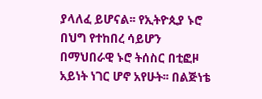ያላለፈ ይሆናል፡፡ የኢትዮጲያ ኑሮ በህግ የተከበረ ሳይሆን በማህበራዊ ኑሮ ትሰስር በቲፎዞ አይነት ነገር ሆኖ አየሁት፡፡ በልጅነቴ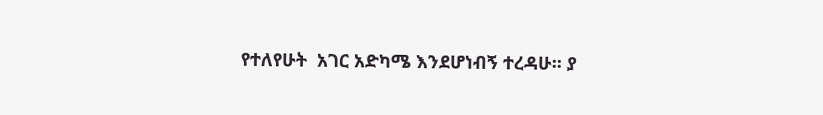የተለየሁት  አገር አድካሜ እንደሆነብኝ ተረዳሁ፡፡ ያ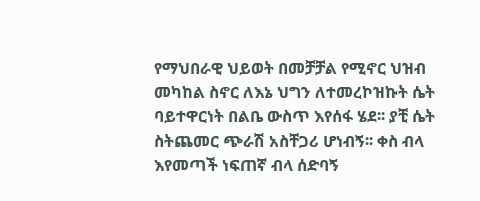የማህበራዊ ህይወት በመቻቻል የሚኖር ህዝብ መካከል ስኖር ለእኔ ህግን ለተመረኮዝኩት ሴት ባይተዋርነት በልቤ ውስጥ እየሰፋ ሄደ፡፡ ያቺ ሴት ስትጨመር ጭራሽ አስቸጋሪ ሆነብኝ፡፡ ቀስ ብላ እየመጣች ነፍጠኛ ብላ ሰድባኝ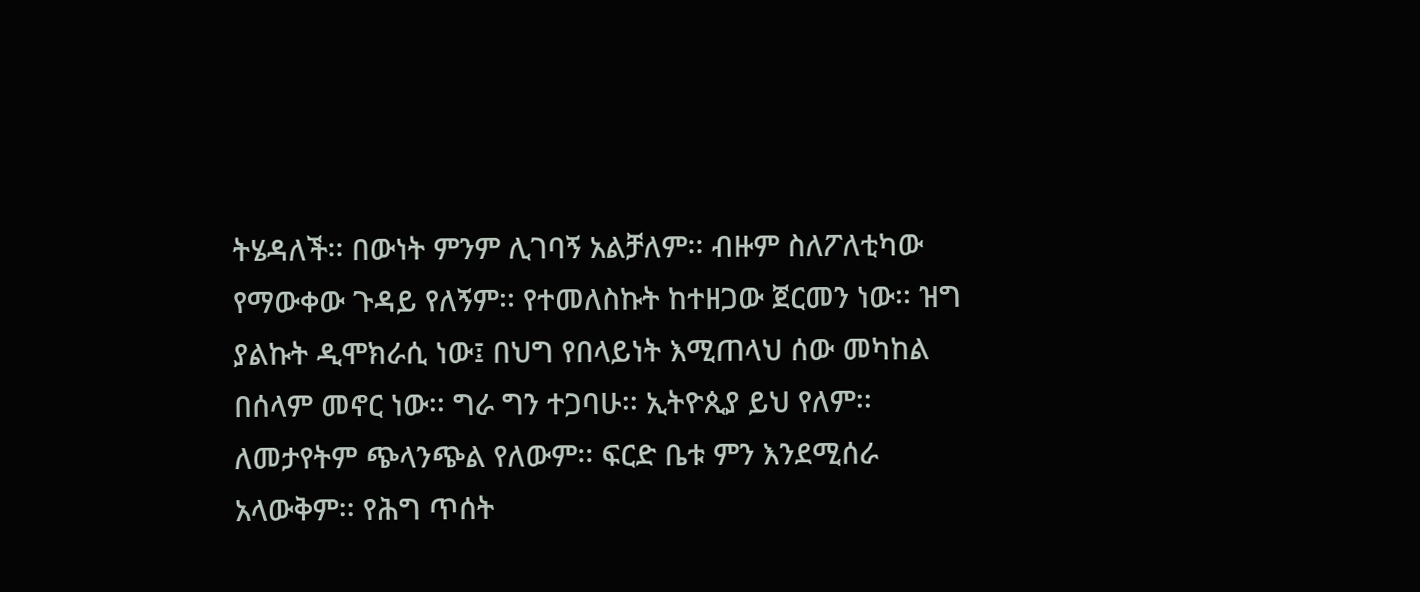ትሄዳለች፡፡ በውነት ምንም ሊገባኝ አልቻለም፡፡ ብዙም ስለፖለቲካው የማውቀው ጉዳይ የለኝም፡፡ የተመለስኩት ከተዘጋው ጀርመን ነው፡፡ ዝግ ያልኩት ዲሞክራሲ ነው፤ በህግ የበላይነት እሚጠላህ ሰው መካከል በሰላም መኖር ነው፡፡ ግራ ግን ተጋባሁ፡፡ ኢትዮጲያ ይህ የለም፡፡ ለመታየትም ጭላንጭል የለውም፡፡ ፍርድ ቤቱ ምን እንደሚሰራ አላውቅም፡፡ የሕግ ጥሰት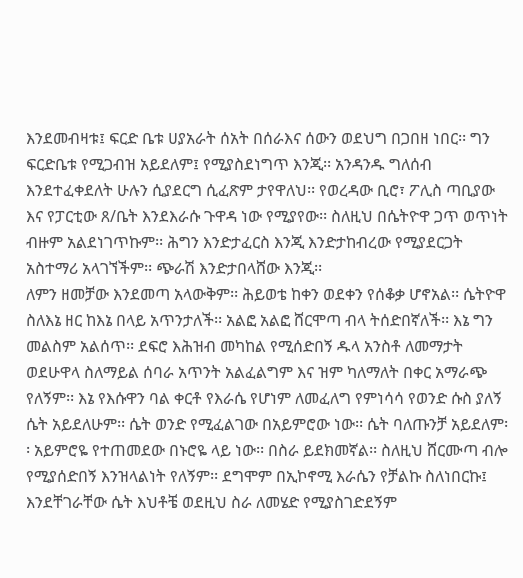እንደመብዛቱ፤ ፍርድ ቤቱ ሀያአራት ሰአት በሰራእና ሰውን ወደህግ በጋበዘ ነበር፡፡ ግን ፍርድቤቱ የሚጋብዝ አይደለም፤ የሚያስደነግጥ እንጂ፡፡ አንዳንዱ ግለሰብ እንደተፈቀደለት ሁሉን ሲያደርግ ሲፈጽም ታየዋለህ፡፡ የወረዳው ቢሮ፣ ፖሊስ ጣቢያው እና የፓርቲው ጸ/ቤት እንደእራሱ ጉዋዳ ነው የሚያየው፡፡ ስለዚህ በሴትዮዋ ጋጥ ወጥነት ብዙም አልደነገጥኩም፡፡ ሕግን እንድታፈርስ እንጂ እንድታከብረው የሚያደርጋት አስተማሪ አላገኘችም፡፡ ጭራሽ እንድታበላሸው እንጂ፡፡
ለምን ዘመቻው እንደመጣ አላውቅም፡፡ ሕይወቴ ከቀን ወደቀን የሰቆቃ ሆኖአል፡፡ ሴትዮዋ ስለእኔ ዘር ከእኔ በላይ አጥንታለች፡፡ አልፎ አልፎ ሸርሞጣ ብላ ትሰድበኛለች፡፡ እኔ ግን መልስም አልሰጥ፡፡ ደፍሮ እሕዝብ መካከል የሚሰድበኝ ዱላ አንስቶ ለመማታት ወደሁዋላ ስለማይል ሰባራ አጥንት አልፈልግም እና ዝም ካለማለት በቀር አማራጭ የለኝም፡፡ እኔ የእሱዋን ባል ቀርቶ የእራሴ የሆነም ለመፈለግ የምነሳሳ የወንድ ሱስ ያለኝ ሴት አይደለሁም፡፡ ሴት ወንድ የሚፈልገው በአይምሮው ነው፡፡ ሴት ባለጡንቻ አይደለም፡፡ አይምሮዬ የተጠመደው በኑሮዬ ላይ ነው፡፡ በስራ ይደክመኛል፡፡ ስለዚህ ሸርሙጣ ብሎ የሚያሰድበኝ እንዝላልነት የለኝም፡፡ ደግሞም በኢኮኖሚ እራሴን የቻልኩ ስለነበርኩ፤ እንደቸገራቸው ሴት እህቶቼ ወደዚህ ስራ ለመሄድ የሚያስገድደኝም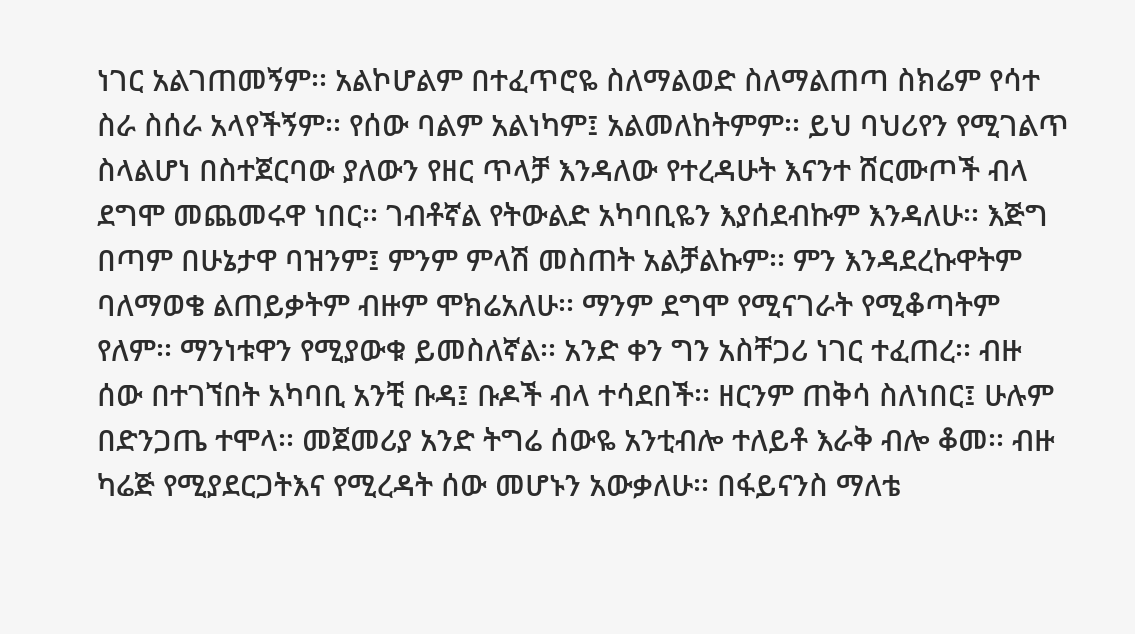ነገር አልገጠመኝም፡፡ አልኮሆልም በተፈጥሮዬ ስለማልወድ ስለማልጠጣ ስክሬም የሳተ ስራ ስሰራ አላየችኝም፡፡ የሰው ባልም አልነካም፤ አልመለከትምም፡፡ ይህ ባህሪየን የሚገልጥ ስላልሆነ በስተጀርባው ያለውን የዘር ጥላቻ እንዳለው የተረዳሁት እናንተ ሸርሙጦች ብላ ደግሞ መጨመሩዋ ነበር፡፡ ገብቶኛል የትውልድ አካባቢዬን እያሰደብኩም እንዳለሁ፡፡ እጅግ በጣም በሁኔታዋ ባዝንም፤ ምንም ምላሽ መስጠት አልቻልኩም፡፡ ምን እንዳደረኩዋትም ባለማወቄ ልጠይቃትም ብዙም ሞክሬአለሁ፡፡ ማንም ደግሞ የሚናገራት የሚቆጣትም  የለም፡፡ ማንነቱዋን የሚያውቁ ይመስለኛል፡፡ አንድ ቀን ግን አስቸጋሪ ነገር ተፈጠረ፡፡ ብዙ ሰው በተገኘበት አካባቢ አንቺ ቡዳ፤ ቡዶች ብላ ተሳደበች፡፡ ዘርንም ጠቅሳ ስለነበር፤ ሁሉም በድንጋጤ ተሞላ፡፡ መጀመሪያ አንድ ትግሬ ሰውዬ አንቲብሎ ተለይቶ እራቅ ብሎ ቆመ፡፡ ብዙ ካሬጅ የሚያደርጋትእና የሚረዳት ሰው መሆኑን አውቃለሁ፡፡ በፋይናንስ ማለቴ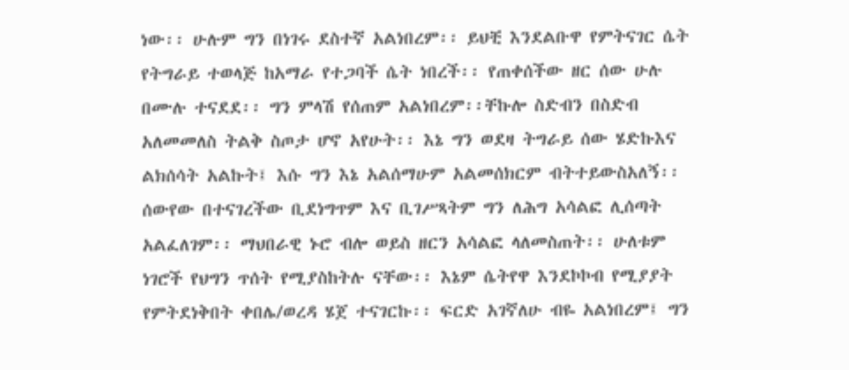ነው፡፡ ሁሉም ግን በነገሩ ደስተኛ አልነበረም፡፡ ይህቺ እንደልቡዋ የምትናገር ሴት የትግራይ ተወላጅ ከአማራ የተጋባች ሴት ነበረች፡፡ የጠቀሰችው ዘር ሰው ሁሉ በሙሉ ተናደደ፡፡ ግን ምላሽ የሰጠም አልነበረም፡፡ቸኩሎ ስድብን በስድብ አለመመለስ ትልቅ ስጦታ ሆኖ አየሁት፡፡ እኔ ግን ወደዛ ትግራይ ሰው ሄድኩእና ልክሰሳት አልኩት፤ እሱ ግን እኔ አልሰማሁም አልመሰክርም ብትተይውስአለኝ፡፡ ሰውየው በተናገረችው ቢደነግጥም እና ቢገሥጻትም ግን ለሕግ አሳልፎ ሊሰጣት አልፈለገም፡፡ ማህበራዊ ኑሮ ብሎ ወይስ ዘርን አሳልፎ ላለመስጠት፡፡ ሁለቱም ነገሮች የህግን ጥሰት የሚያስከትሉ ናቸው፡፡ እኔም ሴትየዋ እንደኮኮብ የሚያያት የምትደነቅበት ቀበሌ/ወረዳ ሄጀ ተናገርኩ፡፡ ፍርድ አገኛለሁ ብዬ አልነበረም፤ ግን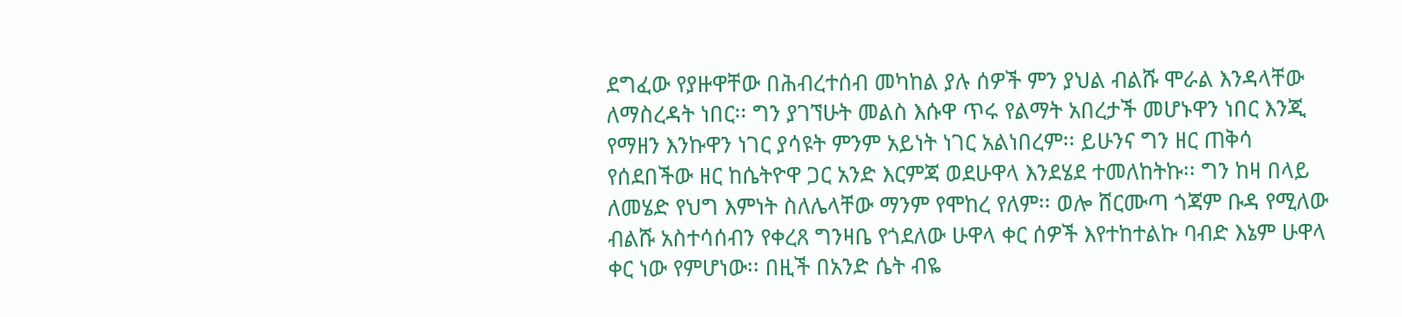ደግፈው የያዙዋቸው በሕብረተሰብ መካከል ያሉ ሰዎች ምን ያህል ብልሹ ሞራል እንዳላቸው ለማስረዳት ነበር፡፡ ግን ያገኘሁት መልስ እሱዋ ጥሩ የልማት አበረታች መሆኑዋን ነበር እንጂ የማዘን እንኩዋን ነገር ያሳዩት ምንም አይነት ነገር አልነበረም፡፡ ይሁንና ግን ዘር ጠቅሳ የሰደበችው ዘር ከሴትዮዋ ጋር አንድ እርምጃ ወደሁዋላ እንደሄደ ተመለከትኩ፡፡ ግን ከዛ በላይ ለመሄድ የህግ እምነት ስለሌላቸው ማንም የሞከረ የለም፡፡ ወሎ ሸርሙጣ ጎጃም ቡዳ የሚለው ብልሹ አስተሳሰብን የቀረጸ ግንዛቤ የጎደለው ሁዋላ ቀር ሰዎች እየተከተልኩ ባብድ እኔም ሁዋላ ቀር ነው የምሆነው፡፡ በዚች በአንድ ሴት ብዬ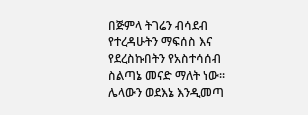በጅምላ ትገሬን ብሳደብ የተረዳሁትን ማፍሰስ እና የደረስኩበትን የአስተሳሰብ ስልጣኔ መናድ ማለት ነው፡፡ ሌላውን ወደእኔ እንዲመጣ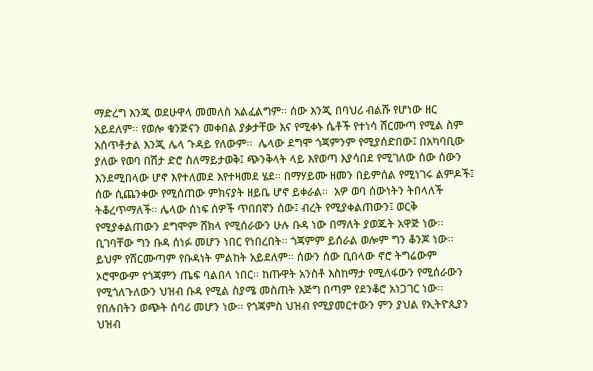ማድረግ እንጂ ወደሁዋላ መመለስ አልፈልግም፡፡ ሰው እንጂ በባህሪ ብልሹ የሆነው ዘር አይደለም፡፡ የወሎ ቁንጅናን መቀበል ያቃታቸው እና የሚቀኑ ሴቶች የተነሳ ሸርሙጣ የሚል ስም አሰጥቶታል እንጂ ሌላ ጉዳይ የለውም፡፡  ሌላው ደግሞ ጎጃምንም የሚያሰድበው፤ በአካባቢው ያለው የወባ በሽታ ድሮ ስለማይታወቅ፤ ጭንቅላት ላይ እየወጣ እያሳበደ የሚገለው ሰው ሰውን እንደሚበላው ሆኖ እየተለመደ እየተዛመደ ሄደ፡፡ በማሃይሙ ዘመን በይምሰል የሚነገሩ ልምዶች፤ ሰው ሲጨንቀው የሚሰጠው ምክናያት ዘይቤ ሆኖ ይቀራል፡፡  አዎ ወባ ሰውነትን ትበላለች ትቆረጥማለች፡፡ ሌላው ሰነፍ ሰዎች ጥበበኛን ሰው፤ ብረት የሚያቀልጠውን፤ ወርቅ የሚያቀልጠውን ደግሞም ሸክላ የሚሰራውን ሁሉ ቡዳ ነው በማለት ያወጁት አዋጅ ነው፡፡ ቢገባቸው ግን ቡዳ ሰነፉ መሆን ነበር የነበረበት፡፡ ጎጃምም ይሰራል ወሎም ግን ቆንጆ ነው፡፡ ይህም የሸርሙጣም የቡዳነት ምልከት አይደለም፡፡ ሰውን ሰው ቢበላው ኖሮ ትግሬውም ኦሮሞውም የጎጃምን ጤፍ ባልበላ ነበር፡፡ ከጡዋት አንስቶ እስከማታ የሚለፋውን የሚሰራውን የሚጎለጉለውን ህዝብ ቡዳ የሚል ስያሜ መስጠት እጅግ በጣም የደንቆሮ አነጋገር ነው፡፡ የበሉበትን ወጭት ሰባሪ መሆን ነው፡፡ የጎጃምስ ህዝብ የሚያመርተውን ምን ያህል የኢትዮጲያን ህዝብ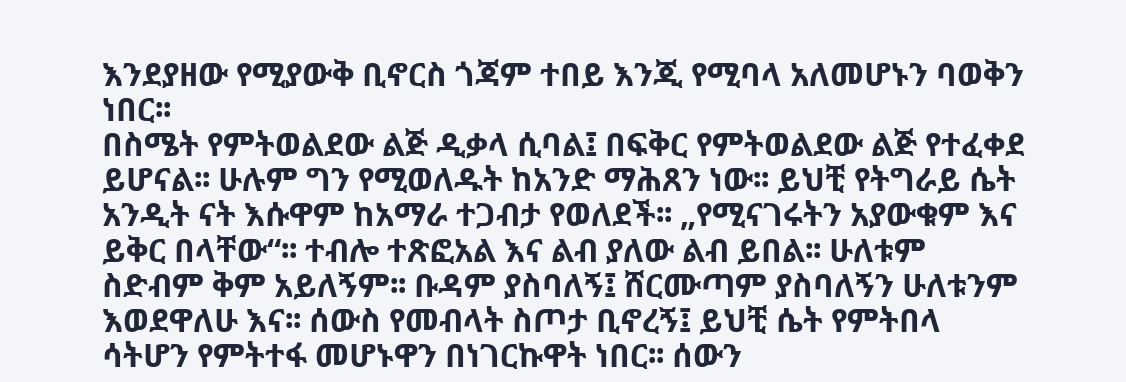እንደያዘው የሚያውቅ ቢኖርስ ጎጃም ተበይ እንጂ የሚባላ አለመሆኑን ባወቅን ነበር፡፡
በስሜት የምትወልደው ልጅ ዲቃላ ሲባል፤ በፍቅር የምትወልደው ልጅ የተፈቀደ ይሆናል፡፡ ሁሉም ግን የሚወለዱት ከአንድ ማሕጸን ነው፡፡ ይህቺ የትግራይ ሴት አንዲት ናት እሱዋም ከአማራ ተጋብታ የወለደች፡፡ „የሚናገሩትን አያውቁም እና ይቅር በላቸው“፡፡ ተብሎ ተጽፎአል እና ልብ ያለው ልብ ይበል፡፡ ሁለቱም ስድብም ቅም አይለኝም፡፡ ቡዳም ያስባለኝ፤ ሸርሙጣም ያስባለኝን ሁለቱንም እወደዋለሁ እና፡፡ ሰውስ የመብላት ስጦታ ቢኖረኝ፤ ይህቺ ሴት የምትበላ ሳትሆን የምትተፋ መሆኑዋን በነገርኩዋት ነበር፡፡ ሰውን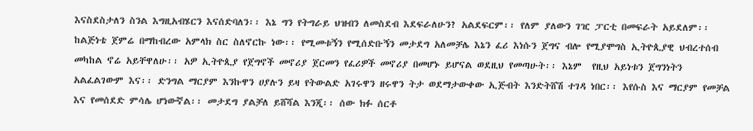እናስደስታለን ስንል እግዚአብሄርን እናሰድባለን፡፡ እኔ ግን የትግራይ ህዝብን ለመስደብ እደፍራለሁን? አልደፍርም፡፡ የለም ያለውን ገዢ ፓርቲ በመፍራት አይደለም፡፡ ከልጅነቴ ጀምሬ በማከብረው አምላክ ስር ስለኖርኩ ነው፡፡ የሚመቱኝን የሚሰድቡኝን መታደግ አለመቻሌ እኔን ፈሪ እነሱን ጀግና ብሎ የሚያሞግስ ኢትዮጲያዊ ህብረተሰብ መካከል ኖሬ አይቸዋለሁ፡፡ አዎ ኢትዮጲያ የጀግኖች መኖሪያ ጀርመን የፈሪዎች መኖሪያ በመሆኑ ይሆናል ወደዚህ የመጣሁት፡፡ እኔም  የዚህ አይነቱን ጀግንነትን አልፈልገውም እና፡፡ ድንግል ማርያም እንኩዋን ሀያሉን ይዛ የትውልድ አገሩዋን ዘሩዋን ትታ ወደማታውቀው ኢጅብት እንድትሸሽ ተገዳ ነበር፡፡ እየሱስ እና ማርያም የመቻል እና የመሰደድ ምሳሌ ሆነውኛል፡፡ መታደግ ያልቻለ ይሸሻል እንጂ፡፡ ሰው ክፉ ሰርቶ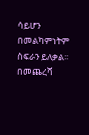ሳይሆን በመልካምነትም ስፍራን ይለቃል፡፡ በመጨረሻ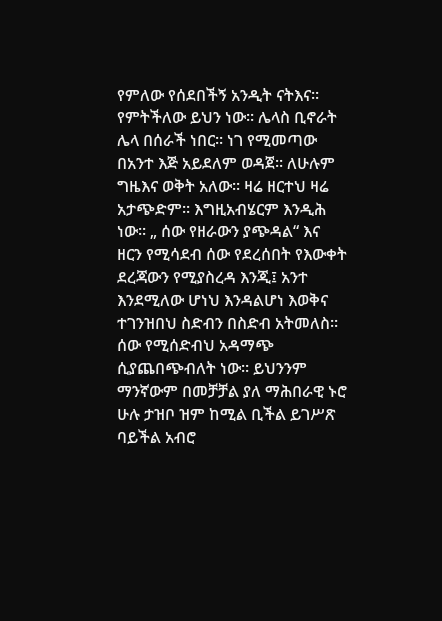የምለው የሰደበችኝ አንዲት ናትእና፡፡ የምትችለው ይህን ነው፡፡ ሌላስ ቢኖራት ሌላ በሰራች ነበር፡፡ ነገ የሚመጣው በአንተ እጅ አይደለም ወዳጀ፡፡ ለሁሉም ግዜእና ወቅት አለው፡፡ ዛሬ ዘርተህ ዛሬ አታጭድም፡፡ እግዚአብሄርም እንዲሕ ነው፡፡ „ ሰው የዘራውን ያጭዳል“ እና ዘርን የሚሳደብ ሰው የደረሰበት የእውቀት ደረጃውን የሚያስረዳ እንጂ፤ አንተ እንደሚለው ሆነህ እንዳልሆነ እወቅና ተገንዝበህ ስድብን በስድብ አትመለስ፡፡ ሰው የሚሰድብህ አዳማጭ ሲያጨበጭብለት ነው፡፡ ይህንንም ማንኛውም በመቻቻል ያለ ማሕበራዊ ኑሮ ሁሉ ታዝቦ ዝም ከሚል ቢችል ይገሥጽ ባይችል አብሮ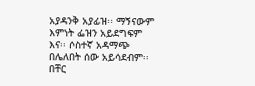አያዳንቅ አያፊዝ፡፡ ማኝናውም እምነት ፌዝን አይደግፍም እና፡፡ ሶስተኛ አዳማጭ በሌለበት ሰው አይሳደብም፡፡ በቸር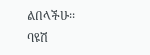ልበላችሁ፡፡
ባዩሽ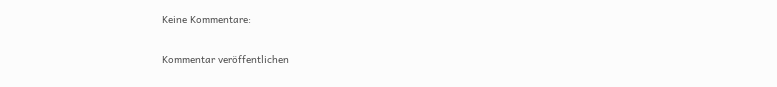Keine Kommentare:

Kommentar veröffentlichen